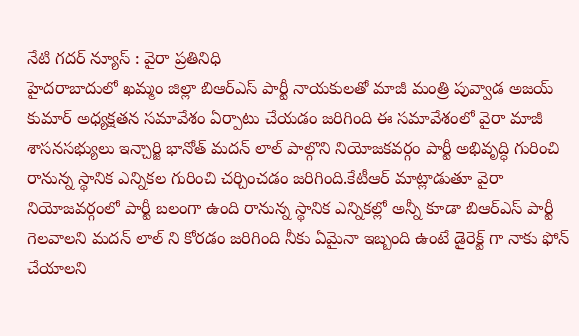నేటి గదర్ న్యూస్ : వైరా ప్రతినిధి
హైదరాబాదులో ఖమ్మం జిల్లా బిఆర్ఎస్ పార్టీ నాయకులతో మాజీ మంత్రి పువ్వాడ అజయ్ కుమార్ అధ్యక్షతన సమావేశం ఏర్పాటు చేయడం జరిగింది ఈ సమావేశంలో వైరా మాజీ శాసనసభ్యులు ఇన్చార్జి భానోత్ మదన్ లాల్ పాల్గొని నియోజకవర్గం పార్టీ అభివృద్ధి గురించి రానున్న స్థానిక ఎన్నికల గురించి చర్చించడం జరిగింది.కేటీఆర్ మాట్లాడుతూ వైరా నియోజవర్గంలో పార్టీ బలంగా ఉంది రానున్న స్థానిక ఎన్నికల్లో అన్నీ కూడా బిఆర్ఎస్ పార్టీ గెలవాలని మదన్ లాల్ ని కోరడం జరిగింది నీకు ఏమైనా ఇబ్బంది ఉంటే డైరెక్ట్ గా నాకు ఫోన్ చేయాలని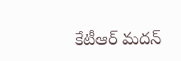కేటీఆర్ మదన్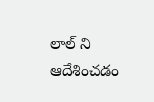లాల్ ని ఆదేశించడం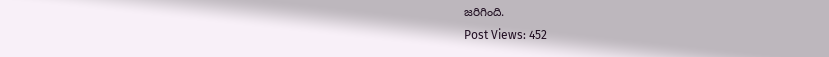జరిగింది.
Post Views: 452